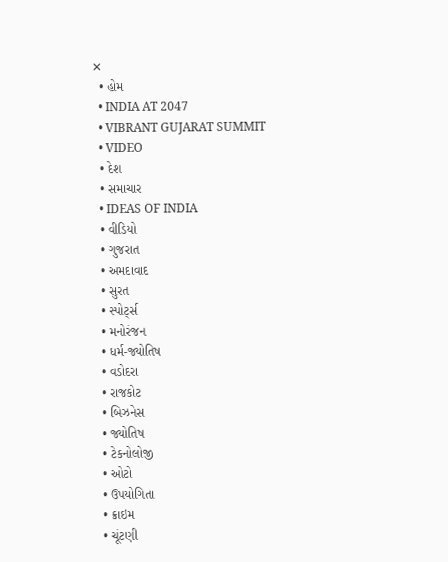✕
  • હોમ
  • INDIA AT 2047
  • VIBRANT GUJARAT SUMMIT
  • VIDEO
  • દેશ
  • સમાચાર
  • IDEAS OF INDIA
  • વીડિયો
  • ગુજરાત
  • અમદાવાદ
  • સુરત
  • સ્પોર્ટ્સ
  • મનોરંજન
  • ધર્મ-જ્યોતિષ
  • વડોદરા
  • રાજકોટ
  • બિઝનેસ
  • જ્યોતિષ
  • ટેકનોલોજી
  • ઓટો
  • ઉપયોગિતા
  • ક્રાઇમ
  • ચૂંટણી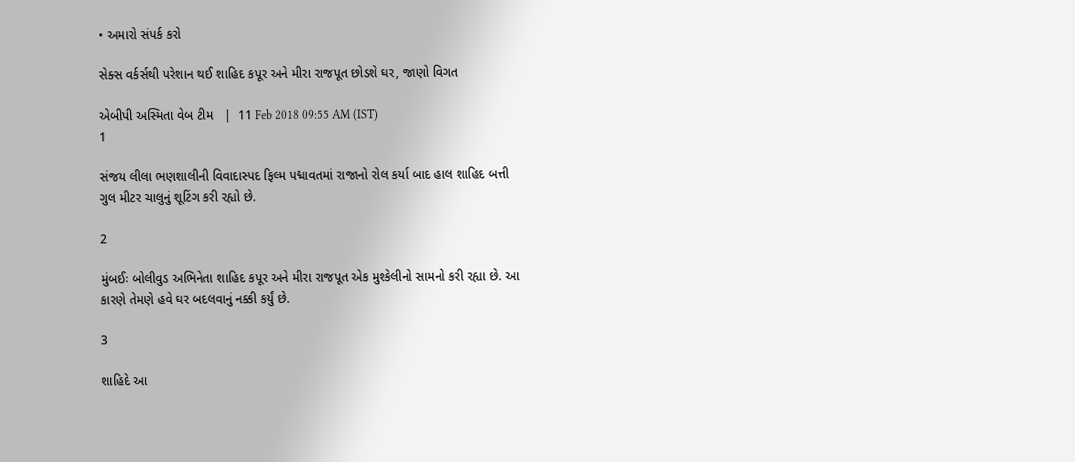• અમારો સંપર્ક કરો

સેક્સ વર્કર્સથી પરેશાન થઈ શાહિદ કપૂર અને મીરા રાજપૂત છોડશે ઘર, જાણો વિગત

એબીપી અસ્મિતા વેબ ટીમ   |  11 Feb 2018 09:55 AM (IST)
1

સંજય લીલા ભણશાલીની વિવાદાસ્પદ ફિલ્મ પદ્માવતમાં રાજાનો રોલ કર્યા બાદ હાલ શાહિદ બત્તી ગુલ મીટર ચાલુનું શૂટિંગ કરી રહ્યો છે.

2

મુંબઈઃ બોલીવુડ અભિનેતા શાહિદ કપૂર અને મીરા રાજપૂત એક મુશ્કેલીનો સામનો કરી રહ્યા છે. આ કારણે તેમણે હવે ઘર બદલવાનું નક્કી કર્યું છે.

3

શાહિદે આ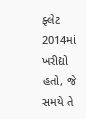ફ્લેટ 2014માં ખરીદ્યો હતો, જે સમયે તે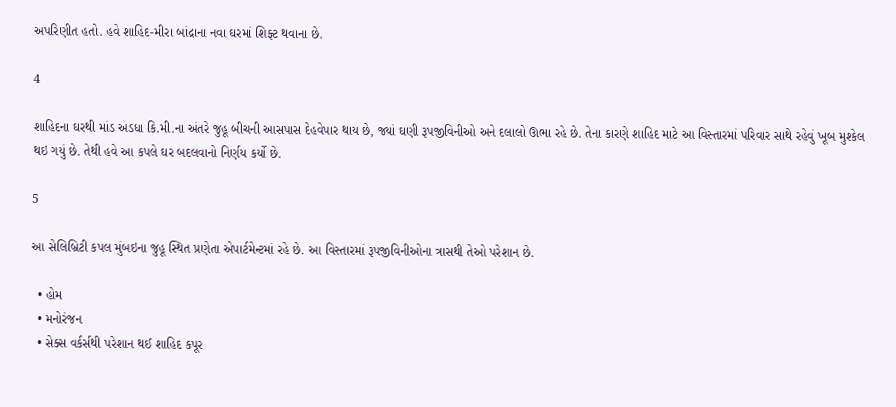અપરિણીત હતો. હવે શાહિદ-મીરા બાંદ્રાના નવા ઘરમાં શિફ્ટ થવાના છે.

4

શાહિદના ઘરથી માંડ અડધા કિ.મી.ના અંતરે જુહૂ બીચની આસપાસ દેહવેપાર થાય છે, જ્યાં ઘણી રૂપજીવિનીઓ અને દલાલો ઊભા રહે છે. તેના કારણે શાહિદ માટે આ વિસ્તારમાં પરિવાર સાથે રહેવું ખૂબ મુશ્કેલ થઇ ગયું છે. તેથી હવે આ કપલે ઘર બદલવાનો નિર્ણય કર્યો છે.

5

આ સેલિબ્રિટી કપલ મુંબઇના જુહૂ સ્થિત પ્રણેતા એપાર્ટમેન્ટમાં રહે છે. આ વિસ્તારમાં રૂપજીવિનીઓના ત્રાસથી તેઓ પરેશાન છે.

  • હોમ
  • મનોરંજન
  • સેક્સ વર્કર્સથી પરેશાન થઈ શાહિદ કપૂર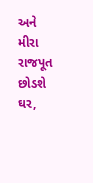અને મીરા રાજપૂત છોડશે ઘર,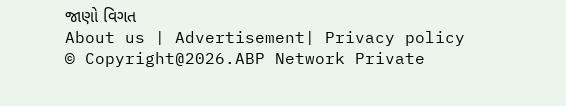જાણો વિગત
About us | Advertisement| Privacy policy
© Copyright@2026.ABP Network Private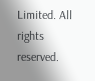Limited. All rights reserved.